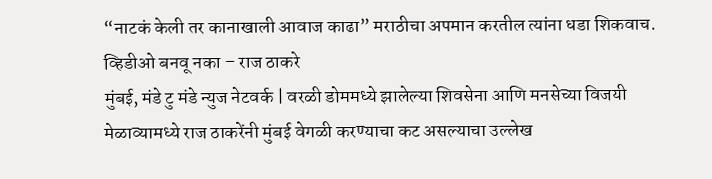“नाटकं केली तर कानाखाली आवाज काढा” मराठीचा अपमान करतील त्यांना धडा शिकवाच. व्हिडीओ बनवू नका – राज ठाकरे
मुंबई, मंडे टु मंडे न्युज नेटवर्क | वरळी डोममध्ये झालेल्या शिवसेना आणि मनसेच्या विजयी मेळाव्यामध्ये राज ठाकरेंनी मुंबई वेगळी करण्याचा कट असल्याचा उल्लेख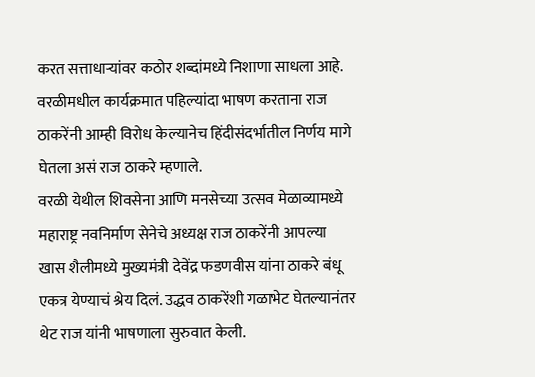करत सत्ताधाऱ्यांवर कठोर शब्दांमध्ये निशाणा साधला आहे. वरळीमधील कार्यक्रमात पहिल्यांदा भाषण करताना राज ठाकरेंनी आम्ही विरोध केल्यानेच हिंदीसंदर्भातील निर्णय मागे घेतला असं राज ठाकरे म्हणाले.
वरळी येथील शिवसेना आणि मनसेच्या उत्सव मेळाव्यामध्ये महाराष्ट्र नवनिर्माण सेनेचे अध्यक्ष राज ठाकरेंनी आपल्या खास शैलीमध्ये मुख्यमंत्री देवेंद्र फडणवीस यांना ठाकरे बंधू एकत्र येण्याचं श्रेय दिलं. उद्धव ठाकरेंशी गळाभेट घेतल्यानंतर थेट राज यांनी भाषणाला सुरुवात केली.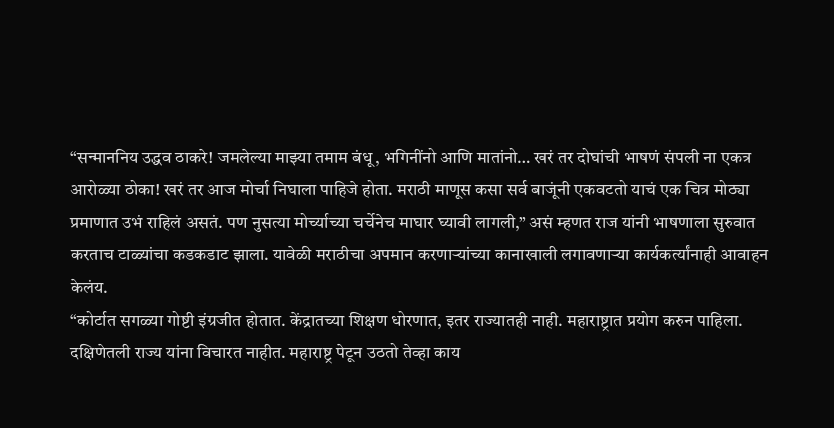“सन्माननिय उद्धव ठाकरे! जमलेल्या माझ्या तमाम बंधू, भगिनींनो आणि मातांनो… खरं तर दोघांची भाषणं संपली ना एकत्र आरोळ्या ठोका! खरं तर आज मोर्चा निघाला पाहिजे होता. मराठी माणूस कसा सर्व बाजूंनी एकवटतो याचं एक चित्र मोठ्या प्रमाणात उभं राहिलं असतं. पण नुसत्या मोर्च्याच्या चर्चेनेच माघार घ्यावी लागली,” असं म्हणत राज यांनी भाषणाला सुरुवात करताच टाळ्यांचा कडकडाट झाला. यावेळी मराठीचा अपमान करणाऱ्यांच्या कानाखाली लगावणाऱ्या कार्यकर्त्यांनाही आवाहन केलंय.
“कोर्टात सगळ्या गोष्टी इंग्रजीत होतात. केंद्रातच्या शिक्षण धोरणात, इतर राज्यातही नाही. महाराष्ट्रात प्रयोग करुन पाहिला. दक्षिणेतली राज्य यांना विचारत नाहीत. महाराष्ट्र पेटून उठतो तेव्हा काय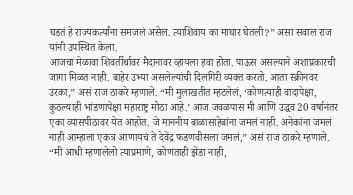घडतं हे राज्यकर्त्यांना समजलं असेल. त्याशिवाय का माघार घेतली?” असा सवाल राज यांनी उपस्थित केला.
आजचा मेळावा शिवर्तीर्थावर मैदानावर व्हायला हवा होता. पाऊस असल्याने अशाप्रकारची जागा मिळत नाही. बाहेर उभ्या असलेल्यांची दिलगिरी व्यक्त करतो. आता स्क्रीनवर उरका,” असं राज ठाकरे म्हणाले. “मी मुलाखतीत म्हटलेलं, ‘कोणत्याही वादापेक्षा, कुठल्याही भांडणापेक्षा महाराष्ट्र मोठा आहे.’ आज जवळपास मी आणि उद्धव 20 वर्षानंतर एका व्यासपीठावर येत आहोत. जे माननीय बाळासाहेबांना जमलं नाही. अनेकांना जमलं नाही आम्हाला एकत्र आणायचं ते देवेंद्र फडणवीसला जमलं,” असं राज ठाकरे म्हणाले.
“मी आधी म्हणालेलो त्याप्रमाणे, कोणताही झेंडा नाही,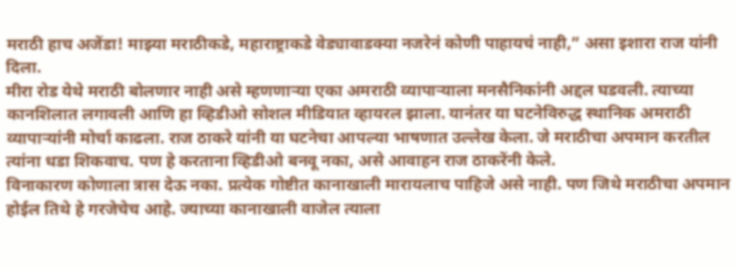मराठी हाच अजेंडा! माझ्या मराठीकडे, महाराष्ट्राकडे वेड्यावाडक्या नजरेनं कोणी पाहायचं नाही,” असा इशारा राज यांनी दिला.
मीरा रोड येथे मराठी बोलणार नाही असे म्हणणाऱ्या एका अमराठी व्यापाऱ्याला मनसैनिकांनी अद्दल घडवली. त्याच्या कानशिलात लगावली आणि हा व्हिडीओ सोशल मीडियात व्हायरल झाला. यानंतर या घटनेविरुद्ध स्थानिक अमराठी व्यापाऱ्यांनी मोर्चा काढला. राज ठाकरे यांनी या घटनेचा आपल्या भाषणात उल्लेख केला. जे मराठीचा अपमान करतील त्यांना धडा शिकवाच. पण हे करताना व्हिडीओ बनवू नका, असे आवाहन राज ठाकरेंनी केले.
विनाकारण कोणाला त्रास देऊ नका. प्रत्येक गोष्टीत कानाखाली मारायलाच पाहिजे असे नाही. पण जिथे मराठीचा अपमान होईल तिथे हे गरजेचेच आहे. ज्याच्या कानाखाली वाजेल त्याला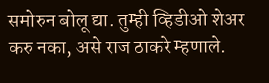समोरुन बोलू द्या. तुम्ही व्हिडीओ शेअर करु नका, असे राज ठाकरे म्हणाले.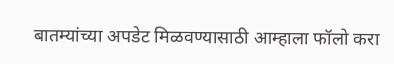बातम्यांच्या अपडेट मिळवण्यासाठी आम्हाला फॉलो करा